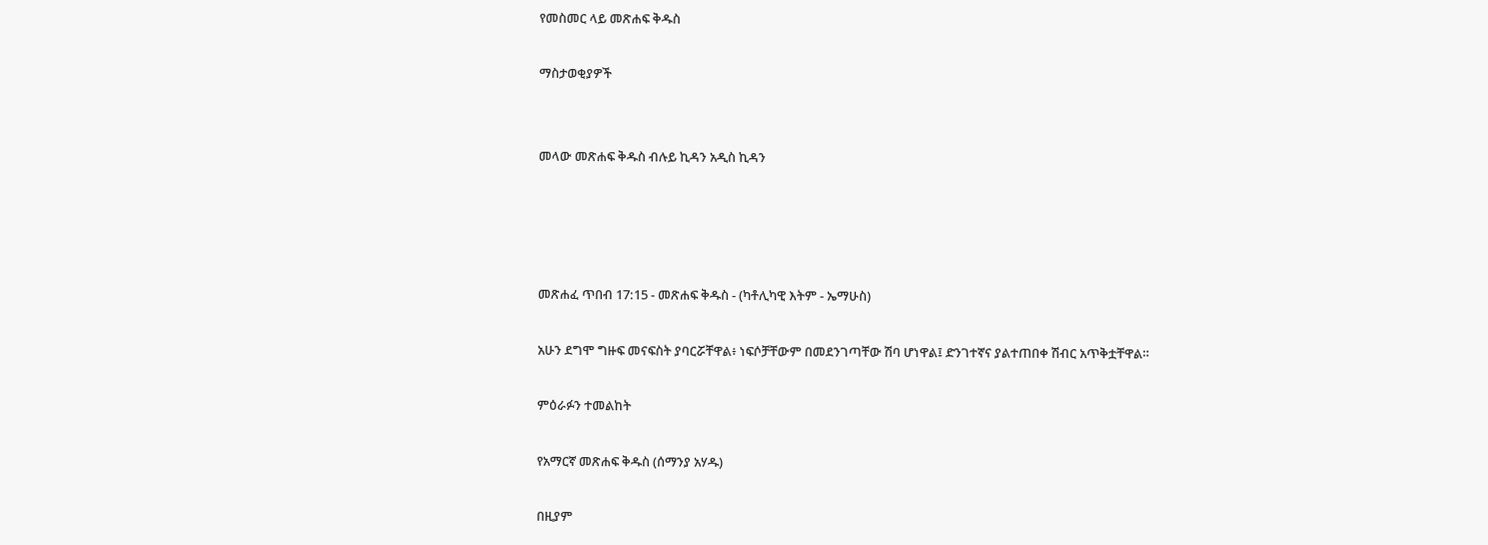የመስመር ላይ መጽሐፍ ቅዱስ

ማስታወቂያዎች


መላው መጽሐፍ ቅዱስ ብሉይ ኪዳን አዲስ ኪዳን




መጽሐፈ ጥበብ 17:15 - መጽሐፍ ቅዱስ - (ካቶሊካዊ እትም - ኤማሁስ)

አሁን ደግሞ ግዙፍ መናፍስት ያባርሯቸዋል፥ ነፍሶቻቸውም በመደንገጣቸው ሽባ ሆነዋል፤ ድንገተኛና ያልተጠበቀ ሽብር አጥቅቷቸዋል።

ምዕራፉን ተመልከት

የአማርኛ መጽሐፍ ቅዱስ (ሰማንያ አሃዱ)

በዚያም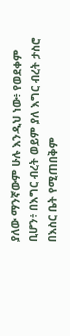ያለው ማንኛውም ሁሉ እንዲህ ነው፥ የወደቀም ቢሆን፥ በእግር ብረት ወይም ያለ እግር ብረት ታስሮ በእስር ቤት የሚጠበቅም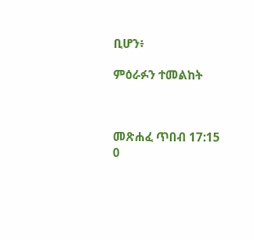ቢሆን፥

ምዕራፉን ተመልከት



መጽሐፈ ጥበብ 17:15
0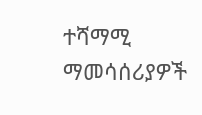ተሻማሚ ማመሳሰሪያዎች